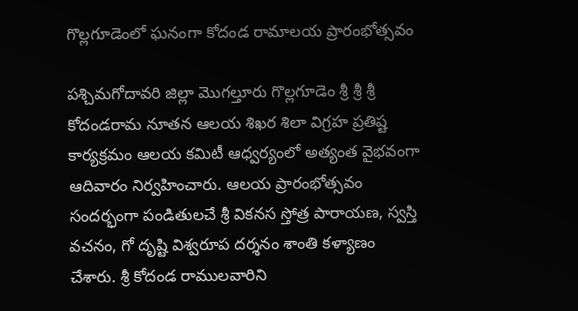గొల్లగూడెంలో ఘనంగా కోదండ రామాలయ ప్రారంభోత్సవం

పశ్చిమగోదావరి జిల్లా మొగల్తూరు గొల్లగూడెం శ్రీ శ్రీ శ్రీ కోదండరామ నూతన ఆలయ శిఖర శిలా విగ్రహ ప్రతిష్ట కార్యక్రమం ఆలయ కమిటీ ఆధ్వర్యంలో అత్యంత వైభవంగా ఆదివారం నిర్వహించారు. ఆలయ ప్రారంభోత్సవం సందర్భంగా పండితులచే శ్రీ వికనస స్తోత్ర పారాయణ, స్వస్తి వచనం, గో దృష్టి విశ్వరూప దర్శనం శాంతి కళ్యాణం చేశారు. శ్రీ కోదండ రాములవారిని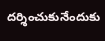దర్శించుకునేందుకు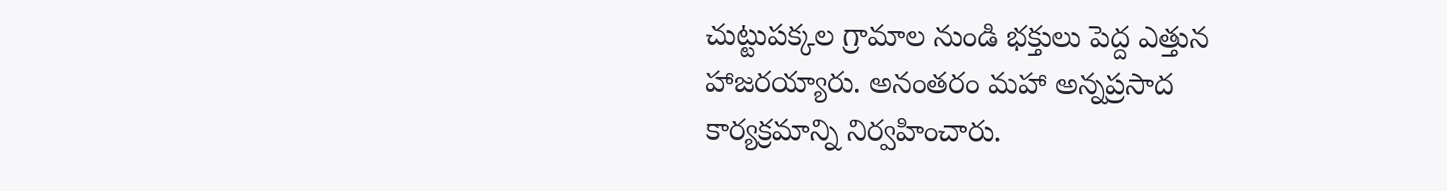చుట్టుపక్కల గ్రామాల నుండి భక్తులు పెద్ద ఎత్తున హాజరయ్యారు. అనంతరం మహా అన్నప్రసాద కార్యక్రమాన్ని నిర్వహించారు.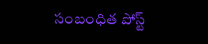సంబంధిత పోస్ట్